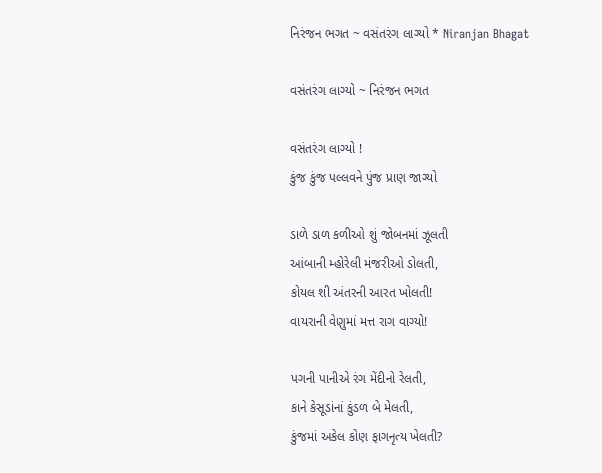નિરંજન ભગત ~ વસંતરંગ લાગ્યો * Niranjan Bhagat

વસંતરંગ લાગ્યો ~ નિરંજન ભગત

વસંતરંગ લાગ્યો !
કુંજ કુંજ પલ્લવને પુંજ પ્રાણ જાગ્યો

ડાળે ડાળ કળીઓ શું જોબનમાં ઝૂલતી
આંબાની મ્હોરેલી મંજરીઓ ડોલતી,
કોયલ શી અંતરની આરત ખોલતી!
વાયરાની વેણુમાં મત્ત રાગ વાગ્યો!

પગની પાનીએ રંગ મેંદીનો રેલતી,
કાને કેસૂડાંનાં કુંડળ બે મેલતી,
કુંજમાં અકેલ કોણ ફાગનૃત્ય ખેલતી?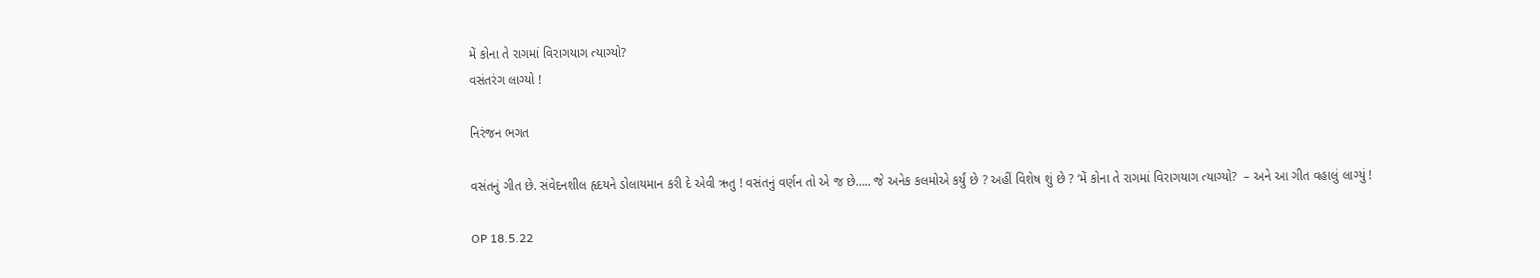મેં કોના તે રાગમાં વિરાગયાગ ત્યાગ્યો?
વસંતરંગ લાગ્યો !

નિરંજન ભગત

વસંતનું ગીત છે. સંવેદનશીલ હૃદયને ડોલાયમાન કરી દે એવી ઋતુ ! વસંતનું વર્ણન તો એ જ છે….. જે અનેક કલમોએ કર્યું છે ? અહીં વિશેષ શું છે ? ‘મેં કોના તે રાગમાં વિરાગયાગ ત્યાગ્યો?  – અને આ ગીત વહાલું લાગ્યું !

OP 18.5.22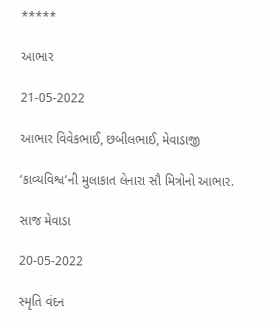*****

આભાર

21-05-2022

આભાર વિવેકભાઈ, છબીલભાઈ, મેવાડાજી

‘કાવ્યવિશ્વ’ની મુલાકાત લેનારા સૌ મિત્રોનો આભાર.

સાજ મેવાડા

20-05-2022

સ્મૃતિ વંદન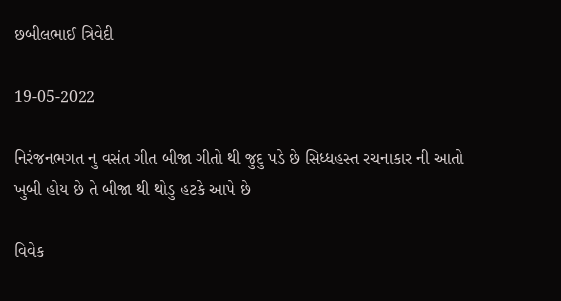છબીલભાઈ ત્રિવેદી

19-05-2022

નિરંજનભગત નુ વસંત ગીત બીજા ગીતો થી જુદુ પડે છે સિધ્ધહસ્ત રચનાકાર ની આતો ખુબી હોય છે તે બીજા થી થોડુ હટકે આપે છે

વિવેક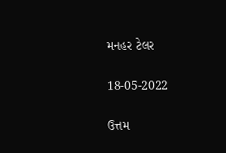મનહર ટેલર

18-05-2022

ઉત્તમ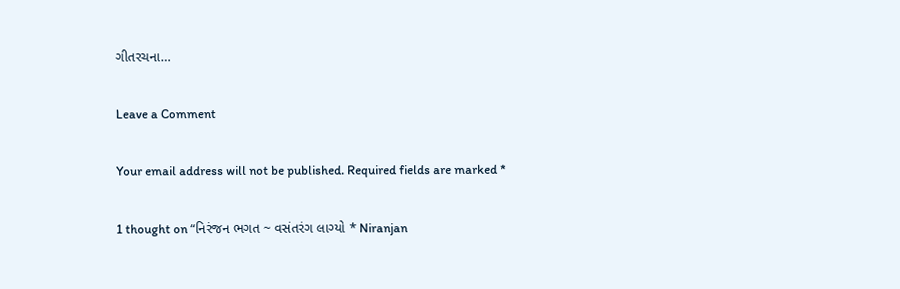ગીતરચના…

Leave a Comment

Your email address will not be published. Required fields are marked *

1 thought on “નિરંજન ભગત ~ વસંતરંગ લાગ્યો * Niranjan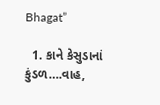Bhagat”

  1. કાને કેસુડાનાં કુંડળ….વાહ,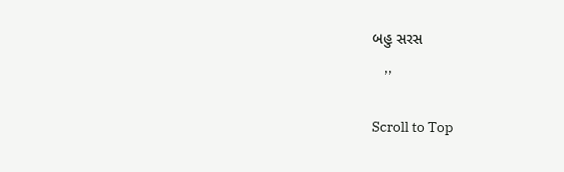બહુ સરસ
    ,,

Scroll to Top